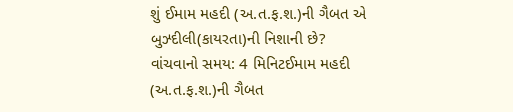શું ઈમામ મહદી (અ.ત.ફ.શ.)ની ગૈબત એ બુઝ્દીલી(કાયરતા)ની નિશાની છે?
વાંચવાનો સમય: 4 મિનિટઈમામ મહદી (અ.ત.ફ.શ.)ની ગૈબત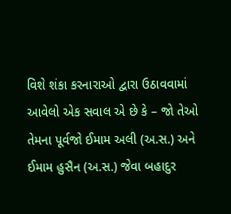વિશે શંકા કરનારાઓ દ્વારા ઉઠાવવામાં આવેલો એક સવાલ એ છે કે – જો તેઓ તેમના પૂર્વજો ઈમામ અલી (અ.સ.) અને ઈમામ હુસૈન (અ.સ.) જેવા બહાદુર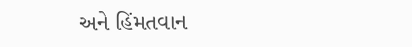અને હિંમતવાન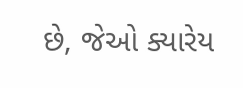છે, જેઓ ક્યારેય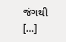જંગથી […]